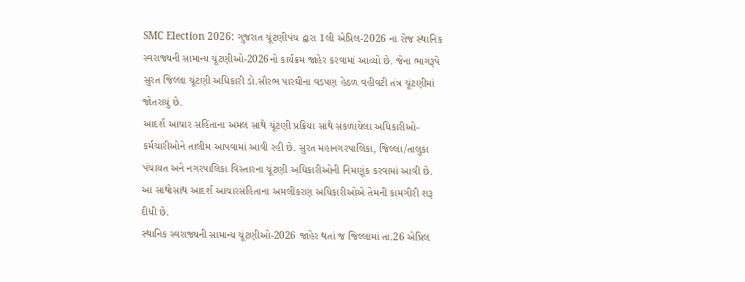SMC Election 2026: ગુજરાત ચૂંટણીપંચ દ્વારા 1લી એપ્રિલ-2026 ના રોજ સ્થાનિક સ્વરાજ્યની સામાન્ય ચૂંટણીઓ-2026નો કાર્યક્રમ જાહેર કરવામાં આવ્યો છે. જેના ભાગરૂપે સુરત જિલ્લા ચૂંટણી અધિકારી ડો.સૌરભ પારઘીના વડપણ હેઠળ વહીવટી તંત્ર ચૂંટણીમાં જોતરાયું છે.
આદર્શ આચાર સહિંતાના અમલ સાથે ચૂંટણી પ્રક્રિયા સાથે સંકળાયેલા અધિકારીઓ-કર્મચારીઓને તાલીમ આપવામાં આવી રહી છે. સુરત મહાનગરપાલિકા, જિલ્લા/તાલુકા પંચાયત અને નગરપાલિકા વિસ્તારના ચૂંટણી અધિકારીઓની નિમણૂંક કરવામાં આવી છે. આ સાથોસાથ આદર્શ આચારસંહિતાના અમલીકરણ અધિકારીઓએ તેમની કામગીરી શરૂ દીધી છે.
સ્થાનિક સ્વરાજ્યની સામાન્ય ચૂંટણીઓ-2026 જાહેર થતાં જ જિલ્લામાં તા.26 એપ્રિલ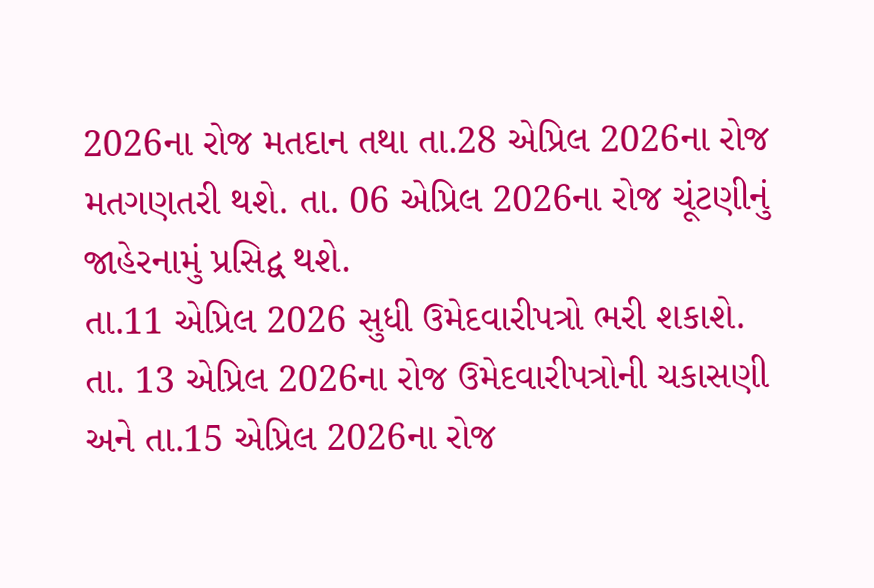2026ના રોજ મતદાન તથા તા.28 એપ્રિલ 2026ના રોજ મતગણતરી થશે. તા. 06 એપ્રિલ 2026ના રોજ ચૂંટણીનું જાહેરનામું પ્રસિદ્વ થશે.
તા.11 એપ્રિલ 2026 સુધી ઉમેદવારીપત્રો ભરી શકાશે. તા. 13 એપ્રિલ 2026ના રોજ ઉમેદવારીપત્રોની ચકાસણી અને તા.15 એપ્રિલ 2026ના રોજ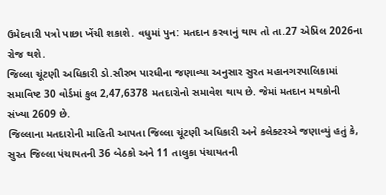ઉમેદવારી પત્રો પાછા ખેંચી શકાશે. વધુમાં પુન: મતદાન કરવાનું થાય તો તા.27 એપ્રિલ 2026ના રોજ થશે.
જિલ્લા ચૂંટણી અધિકારી ડો.સૌરભ પારધીના જણાવ્યા અનુસાર સુરત મહાનગરપાલિકામાં સમાવિષ્ટ 30 વોર્ડમાં કુલ 2,47,6378 મતદારોનો સમાવેશ થાય છે. જેમાં મતદાન મથકોની સંખ્યા 2609 છે.
જિલ્લાના મતદારોની માહિતી આપતા જિલ્લા ચૂંટણી અધિકારી અને કલેક્ટરએ જણાવ્યું હતું કે, સુરત જિલ્લા પંચાયતની 36 બેઠકો અને 11 તાલુકા પંચાયતની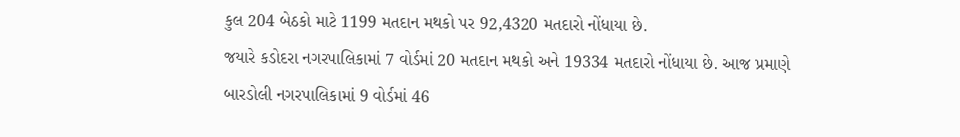કુલ 204 બેઠકો માટે 1199 મતદાન મથકો પર 92,4320 મતદારો નોંધાયા છે.
જયારે કડોદરા નગરપાલિકામાં 7 વોર્ડમાં 20 મતદાન મથકો અને 19334 મતદારો નોંધાયા છે. આજ પ્રમાણે બારડોલી નગરપાલિકામાં 9 વોર્ડમાં 46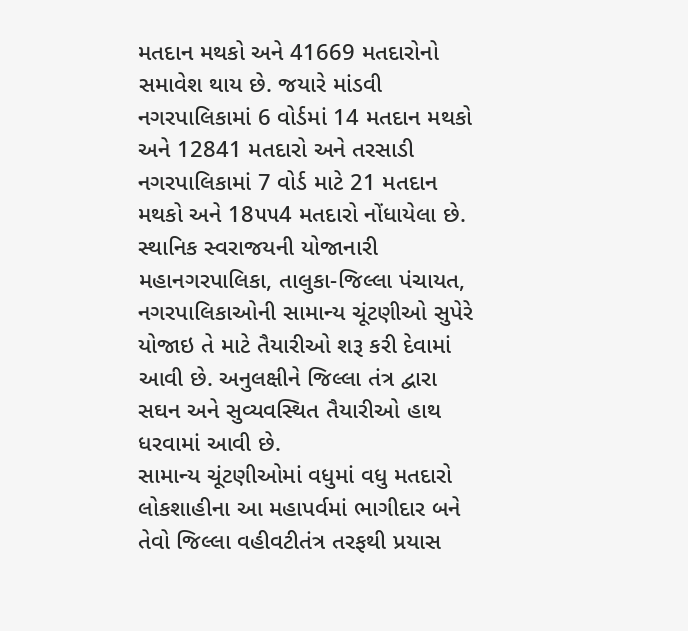મતદાન મથકો અને 41669 મતદારોનો સમાવેશ થાય છે. જયારે માંડવી નગરપાલિકામાં 6 વોર્ડમાં 14 મતદાન મથકો અને 12841 મતદારો અને તરસાડી નગરપાલિકામાં 7 વોર્ડ માટે 21 મતદાન મથકો અને 18૫૫4 મતદારો નોંધાયેલા છે.
સ્થાનિક સ્વરાજયની યોજાનારી મહાનગરપાલિકા, તાલુકા-જિલ્લા પંચાયત, નગરપાલિકાઓની સામાન્ય ચૂંટણીઓ સુપેરે યોજાઇ તે માટે તૈયારીઓ શરૂ કરી દેવામાં આવી છે. અનુલક્ષીને જિલ્લા તંત્ર દ્વારા સઘન અને સુવ્યવસ્થિત તૈયારીઓ હાથ ધરવામાં આવી છે.
સામાન્ય ચૂંટણીઓમાં વધુમાં વધુ મતદારો લોકશાહીના આ મહાપર્વમાં ભાગીદાર બને તેવો જિલ્લા વહીવટીતંત્ર તરફથી પ્રયાસ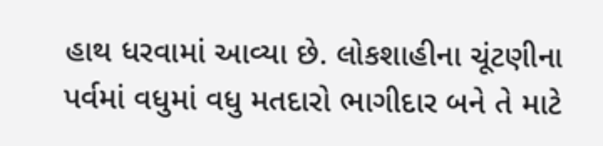હાથ ધરવામાં આવ્યા છે. લોકશાહીના ચૂંટણીના પર્વમાં વધુમાં વધુ મતદારો ભાગીદાર બને તે માટે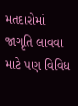મતદારોમાં જાગૃતિ લાવવા માટે પણ વિવિધ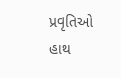પ્રવૃતિઓ હાથ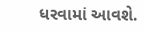ધરવામાં આવશે.